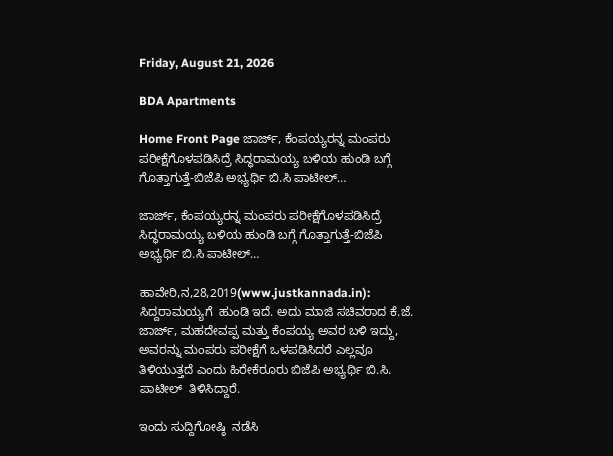Friday, August 21, 2026

BDA Apartments

Home Front Page ಜಾರ್ಜ್, ಕೆಂಪಯ್ಯರನ್ನ ಮಂಪರು ಪರೀಕ್ಷೆಗೊಳಪಡಿಸಿದ್ರೆ ಸಿದ್ಧರಾಮಯ್ಯ ಬಳಿಯ ಹುಂಡಿ ಬಗ್ಗೆ ಗೊತ್ತಾಗುತ್ತೆ-ಬಿಜೆಪಿ ಅಭ್ಯರ್ಥಿ ಬಿ.ಸಿ ಪಾಟೀಲ್…

ಜಾರ್ಜ್, ಕೆಂಪಯ್ಯರನ್ನ ಮಂಪರು ಪರೀಕ್ಷೆಗೊಳಪಡಿಸಿದ್ರೆ ಸಿದ್ಧರಾಮಯ್ಯ ಬಳಿಯ ಹುಂಡಿ ಬಗ್ಗೆ ಗೊತ್ತಾಗುತ್ತೆ-ಬಿಜೆಪಿ ಅಭ್ಯರ್ಥಿ ಬಿ.ಸಿ ಪಾಟೀಲ್…

ಹಾವೇರಿ,ನ,28,2019(www.justkannada.in): ಸಿದ್ದರಾಮಯ್ಯಗೆ  ಹುಂಡಿ ಇದೆ. ಅದು ಮಾಜಿ ಸಚಿವರಾದ ಕೆ.ಜೆ. ಜಾರ್ಜ್, ಮಹದೇವಪ್ಪ ಮತ್ತು ಕೆಂಪಯ್ಯ ಅವರ ಬಳಿ ಇದ್ದು, ಅವರನ್ನು ಮಂಪರು ಪರೀಕ್ಷೆಗೆ ಒಳಪಡಿಸಿದರೆ ಎಲ್ಲವೂ ತಿಳಿಯುತ್ತದೆ ಎಂದು ಹಿರೇಕೆರೂರು ಬಿಜೆಪಿ ಅಭ್ಯರ್ಥಿ ಬಿ.ಸಿ. ಪಾಟೀಲ್  ತಿಳಿಸಿದ್ದಾರೆ.

ಇಂದು ಸುದ್ದಿಗೋಷ್ಠಿ  ನಡೆಸಿ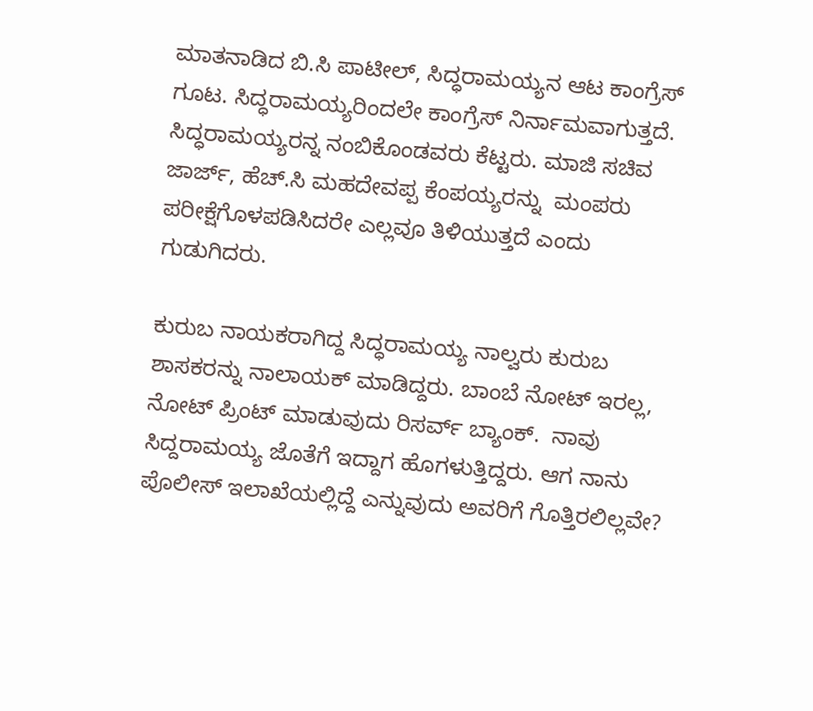ಮಾತನಾಡಿದ ಬಿ.ಸಿ ಪಾಟೀಲ್, ಸಿದ್ಧರಾಮಯ್ಯನ ಆಟ ಕಾಂಗ್ರೆಸ್ ಗೂಟ. ಸಿದ್ಧರಾಮಯ್ಯರಿಂದಲೇ ಕಾಂಗ್ರೆಸ್ ನಿರ್ನಾಮವಾಗುತ್ತದೆ. ಸಿದ್ಧರಾಮಯ್ಯರನ್ನ ನಂಬಿಕೊಂಡವರು ಕೆಟ್ಟರು. ಮಾಜಿ ಸಚಿವ ಜಾರ್ಜ್, ಹೆಚ್.ಸಿ ಮಹದೇವಪ್ಪ ಕೆಂಪಯ್ಯರನ್ನು  ಮಂಪರು ಪರೀಕ್ಷೆಗೊಳಪಡಿಸಿದರೇ ಎಲ್ಲವೂ ತಿಳಿಯುತ್ತದೆ ಎಂದು ಗುಡುಗಿದರು.

ಕುರುಬ ನಾಯಕರಾಗಿದ್ದ ಸಿದ್ಧರಾಮಯ್ಯ ನಾಲ್ವರು ಕುರುಬ ಶಾಸಕರನ್ನು ನಾಲಾಯಕ್ ಮಾಡಿದ್ದರು. ಬಾಂಬೆ ನೋಟ್ ಇರಲ್ಲ, ನೋಟ್ ಪ್ರಿಂಟ್ ಮಾಡುವುದು ರಿಸರ್ವ್ ಬ್ಯಾಂಕ್.  ನಾವು ಸಿದ್ದರಾಮಯ್ಯ ಜೊತೆಗೆ ಇದ್ದಾಗ ಹೊಗಳುತ್ತಿದ್ದರು. ಆಗ ನಾನು ಪೊಲೀಸ್ ಇಲಾಖೆಯಲ್ಲಿದ್ದೆ ಎನ್ನುವುದು ಅವರಿಗೆ ಗೊತ್ತಿರಲಿಲ್ಲವೇ?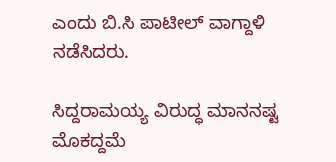ಎಂದು ಬಿ.ಸಿ ಪಾಟೀಲ್ ವಾಗ್ದಾಳಿ ನಡೆಸಿದರು.

ಸಿದ್ದರಾಮಯ್ಯ ವಿರುದ್ಧ ಮಾನನಷ್ಟ ಮೊಕದ್ದಮೆ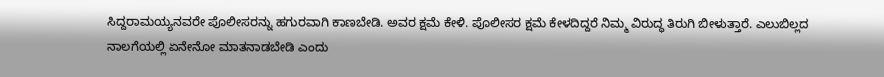ಸಿದ್ದರಾಮಯ್ಯನವರೇ ಪೊಲೀಸರನ್ನು ಹಗುರವಾಗಿ ಕಾಣಬೇಡಿ. ಅವರ ಕ್ಷಮೆ ಕೇಳಿ. ಪೊಲೀಸರ ಕ್ಷಮೆ ಕೇಳದಿದ್ದರೆ ನಿಮ್ಮ ವಿರುದ್ಧ ತಿರುಗಿ ಬೀಳುತ್ತಾರೆ. ಎಲುಬಿಲ್ಲದ ನಾಲಗೆಯಲ್ಲಿ ಏನೇನೋ ಮಾತನಾಡಬೇಡಿ ಎಂದು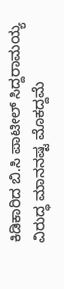ಕಿಡಿಕಾರಿದ ಬಿ.ಸಿ ಪಾಟೀಲ್ ಸಿದ್ದರಾಮಯ್ಯ ವಿರುದ್ಧ ಮಾನನಷ್ಟ ಮೊಕದ್ದಮೆ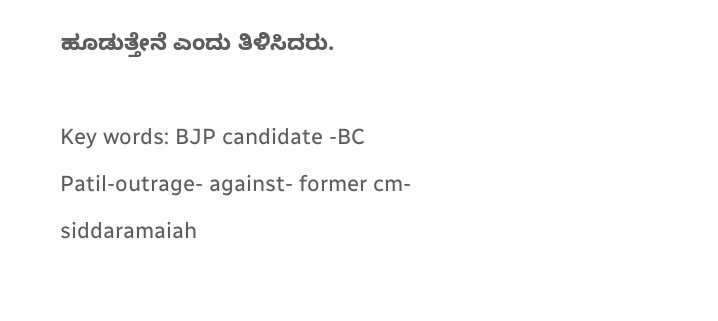ಹೂಡುತ್ತೇನೆ ಎಂದು ತಿಳಿಸಿದರು.

Key words: BJP candidate -BC Patil-outrage- against- former cm-siddaramaiah